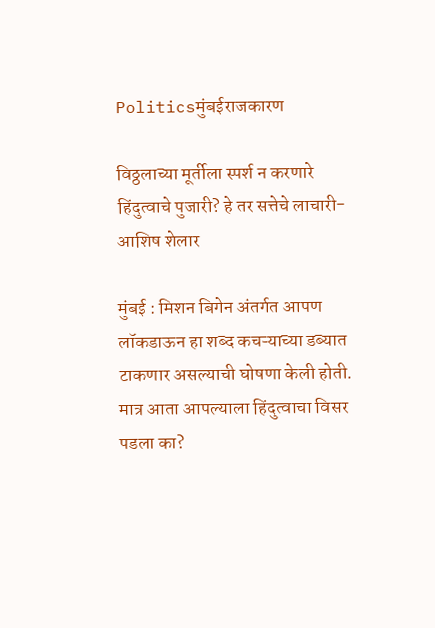Politicsमुंबईराजकारण

विठ्ठलाच्या मूर्तीला स्पर्श न करणारे हिंदुत्वाचे पुजारी? हे तर सत्तेचे लाचारी- आशिष शेलार

मुंबई : मिशन बिगेन अंतर्गत आपण लॉकडाऊन हा शब्द कचऱ्याच्या डब्यात टाकणार असल्याची घोषणा केली होती. मात्र आता आपल्याला हिंदुत्वाचा विसर पडला का?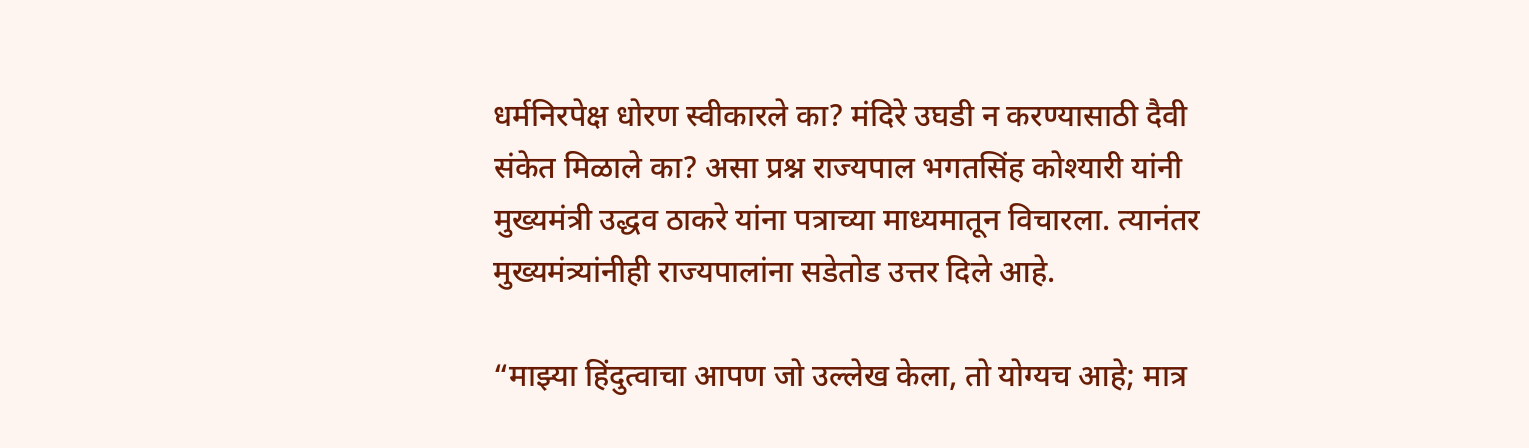धर्मनिरपेक्ष धोरण स्वीकारले का? मंदिरे उघडी न करण्यासाठी दैवी संकेत मिळाले का? असा प्रश्न राज्यपाल भगतसिंह कोश्यारी यांनी मुख्यमंत्री उद्धव ठाकरे यांना पत्राच्या माध्यमातून विचारला. त्यानंतर मुख्यमंत्र्यांनीही राज्यपालांना सडेतोड उत्तर दिले आहे.

“माझ्या हिंदुत्वाचा आपण जो उल्लेख केला, तो योग्यच आहे; मात्र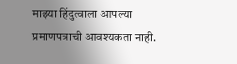माझ्या हिंदुत्वाला आपल्या प्रमाणपत्राची आवश्यकता नाही.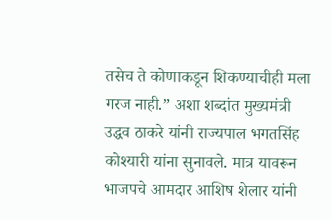तसेच ते कोणाकडून शिकण्याचीही मला गरज नाही.” अशा शब्दांत मुख्यमंत्री उद्धव ठाकरे यांनी राज्यपाल भगतसिंह कोश्यारी यांना सुनावले. मात्र यावरून भाजपचे आमदार आशिष शेलार यांनी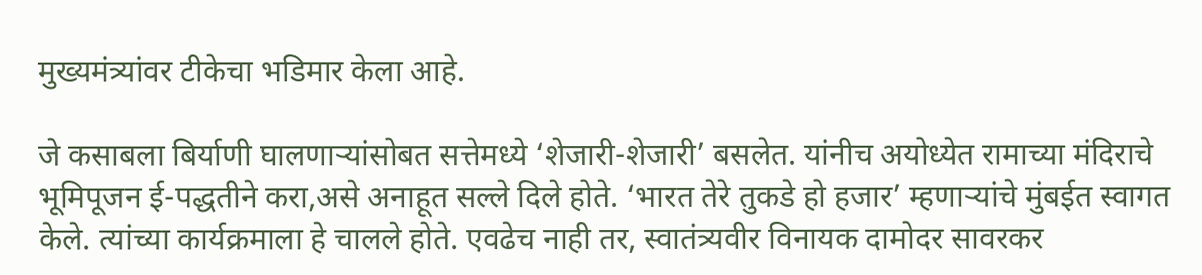मुख्यमंत्र्यांवर टीकेचा भडिमार केला आहे.

जे कसाबला बिर्याणी घालणाऱ्यांसोबत सत्तेमध्ये ‘शेजारी-शेजारी’ बसलेत. यांनीच अयोध्येत रामाच्या मंदिराचे भूमिपूजन ई-पद्धतीने करा,असे अनाहूत सल्ले दिले होते. ‘भारत तेरे तुकडे हो हजार’ म्हणाऱ्यांचे मुंबईत स्वागत केले. त्यांच्या कार्यक्रमाला हे चालले होते. एवढेच नाही तर, स्वातंत्र्यवीर विनायक दामोदर सावरकर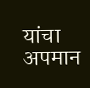यांचा अपमान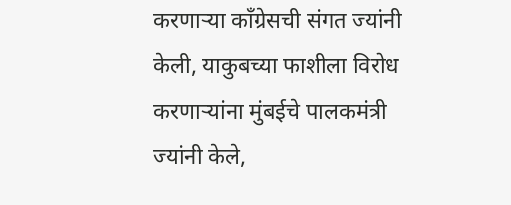करणाऱ्या काँग्रेसची संगत ज्यांनी केली, याकुबच्या फाशीला विरोध करणाऱ्यांना मुंबईचे पालकमंत्री ज्यांनी केले,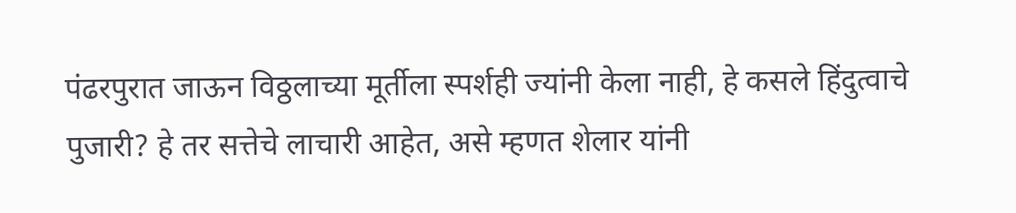पंढरपुरात जाऊन विठ्ठलाच्या मूर्तीला स्पर्शही ज्यांनी केला नाही, हे कसले हिंदुत्वाचे पुजारी? हे तर सत्तेचे लाचारी आहेत, असे म्हणत शेलार यांनी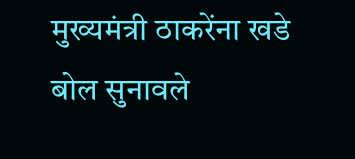मुख्यमंत्री ठाकरेंना खडे बोल सुनावले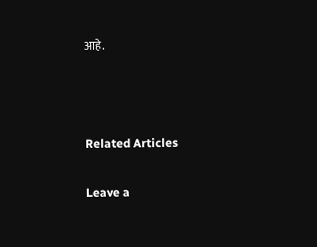आहे.



Related Articles

Leave a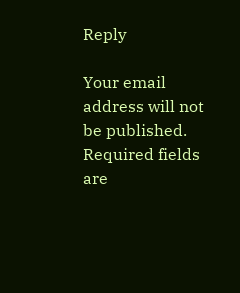Reply

Your email address will not be published. Required fields are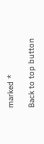marked *

Back to top button